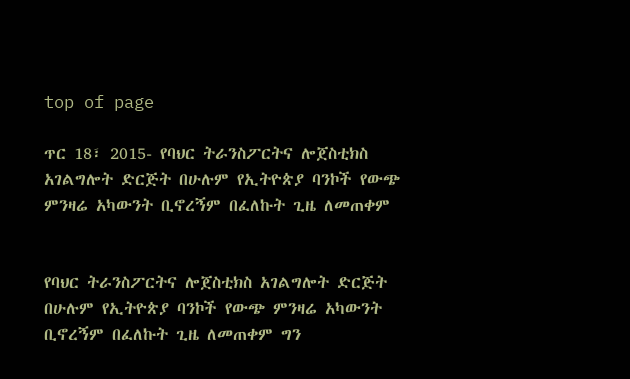top of page

ጥር 18፣ 2015- የባህር ትራንስፖርትና ሎጀስቲክስ አገልግሎት ድርጅት በሁሉም የኢትዮጵያ ባንኮች የውጭ ምንዛሬ አካውንት ቢኖረኝም በፈለኩት ጊዜ ለመጠቀም


የባህር ትራንስፖርትና ሎጀስቲክስ አገልግሎት ድርጅት በሁሉም የኢትዮጵያ ባንኮች የውጭ ምንዛሬ አካውንት ቢኖረኝም በፈለኩት ጊዜ ለመጠቀም ግን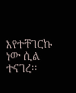እየተቸገርኩ ነው ሲል ተናገረ፡፡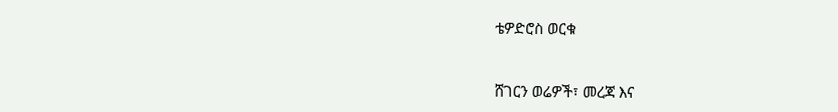ቴዎድሮስ ወርቁ


ሸገርን ወሬዎች፣ መረጃ እና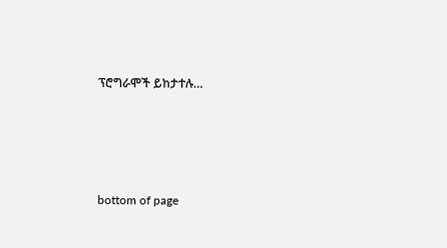ፕሮግራሞች ይከታተሉ…




bottom of page